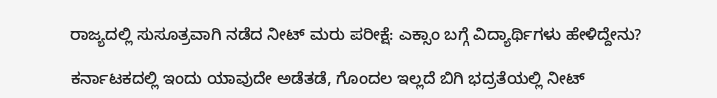ರಾಜ್ಯದಲ್ಲಿ ಸುಸೂತ್ರವಾಗಿ ನಡೆದ ನೀಟ್‌ ಮರು ಪರೀಕ್ಷೆ: ಎಕ್ಸಾಂ ಬಗ್ಗೆ ವಿದ್ಯಾರ್ಥಿಗಳು ಹೇಳಿದ್ದೇನು?

ಕರ್ನಾಟಕದಲ್ಲಿ ಇಂದು ಯಾವುದೇ ಅಡೆತಡೆ, ಗೊಂದಲ ಇಲ್ಲದೆ ಬಿಗಿ ಭದ್ರತೆಯಲ್ಲಿ ನೀಟ್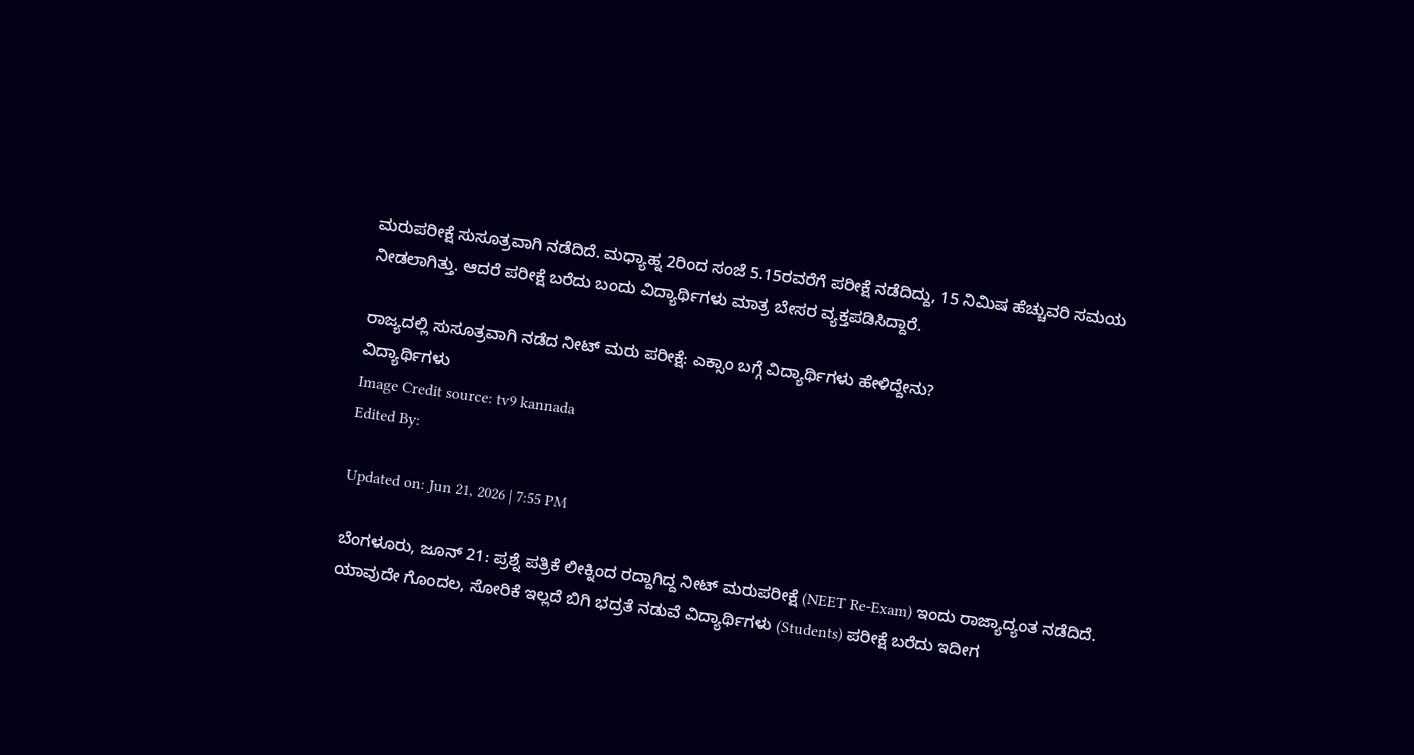ಮರುಪರೀಕ್ಷೆ ಸುಸೂತ್ರವಾಗಿ ನಡೆದಿದೆ. ಮಧ್ಯಾಹ್ನ 2ರಿಂದ ಸಂಜೆ 5.15ರವರೆಗೆ ಪರೀಕ್ಷೆ ನಡೆದಿದ್ದು, 15 ನಿಮಿಷ ಹೆಚ್ಚುವರಿ ಸಮಯ ನೀಡಲಾಗಿತ್ತು. ಆದರೆ ಪರೀಕ್ಷೆ ಬರೆದು ಬಂದು ವಿದ್ಯಾರ್ಥಿಗಳು ಮಾತ್ರ ಬೇಸರ ವ್ಯಕ್ತಪಡಿಸಿದ್ದಾರೆ.

ರಾಜ್ಯದಲ್ಲಿ ಸುಸೂತ್ರವಾಗಿ ನಡೆದ ನೀಟ್‌ ಮರು ಪರೀಕ್ಷೆ: ಎಕ್ಸಾಂ ಬಗ್ಗೆ ವಿದ್ಯಾರ್ಥಿಗಳು ಹೇಳಿದ್ದೇನು?
ವಿದ್ಯಾರ್ಥಿಗಳು
Image Credit source: tv9 kannada
Edited By:

Updated on: Jun 21, 2026 | 7:55 PM

ಬೆಂಗಳೂರು, ಜೂನ್ 21: ಪ್ರಶ್ನೆ ಪತ್ರಿಕೆ ಲೀಕ್ನಿಂದ ರದ್ದಾಗಿದ್ದ ನೀಟ್ ಮರುಪರೀಕ್ಷೆ (NEET Re-Exam) ಇಂದು ರಾಜ್ಯಾದ್ಯಂತ ನಡೆದಿದೆ. ಯಾವುದೇ ಗೊಂದಲ, ಸೋರಿಕೆ ಇಲ್ಲದೆ ಬಿಗಿ ಭದ್ರತೆ ನಡುವೆ ವಿದ್ಯಾರ್ಥಿಗಳು (Students) ಪರೀಕ್ಷೆ ಬರೆದು ಇದೀಗ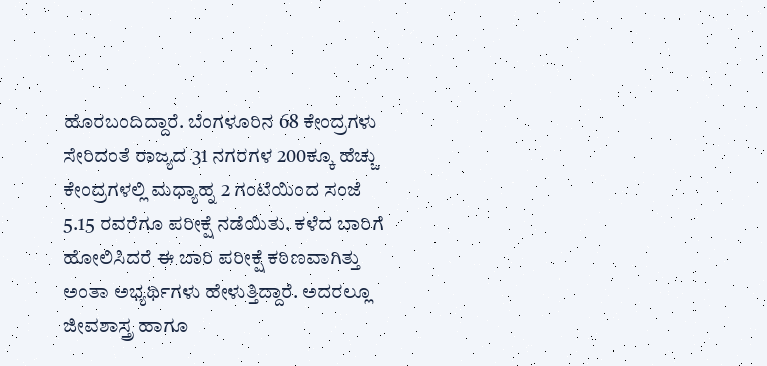ಹೊರಬಂದಿದ್ದಾರೆ. ಬೆಂಗಳೂರಿನ 68 ಕೇಂದ್ರಗಳು ಸೇರಿದಂತೆ ರಾಜ್ಯದ 31 ನಗರಗಳ 200ಕ್ಕೂ ಹೆಚ್ಚು ಕೇಂದ್ರಗಳಲ್ಲಿ ಮಧ್ಯಾಹ್ನ 2 ಗಂಟೆಯಿಂದ ಸಂಜೆ 5.15 ರವರೆಗೂ ಪರೀಕ್ಷೆ ನಡೆಯಿತು. ಕಳೆದ ಬಾರಿಗೆ ಹೋಲಿಸಿದರೆ ಈ ಬಾರಿ ಪರೀಕ್ಷೆ ಕಠಿಣವಾಗಿತ್ತು ಅಂತಾ ಅಭ್ಯರ್ಥಿಗಳು ಹೇಳುತ್ತಿದ್ದಾರೆ. ಅದರಲ್ಲೂ ಜೀವಶಾಸ್ತ್ರ ಹಾಗೂ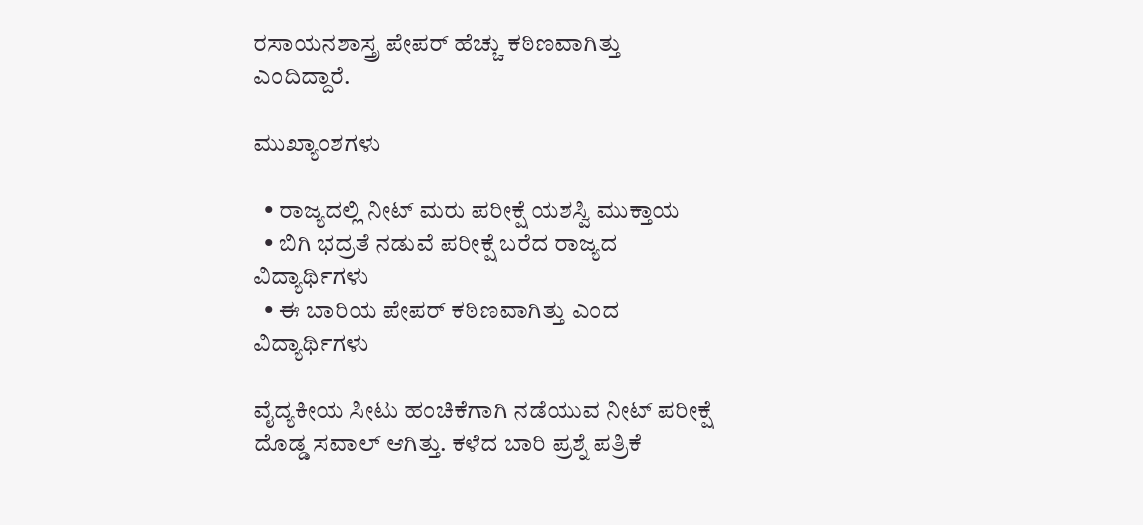ರಸಾಯನಶಾಸ್ತ್ರ ಪೇಪರ್ ಹೆಚ್ಚು ಕಠಿಣವಾಗಿತ್ತು ಎಂದಿದ್ದಾರೆ.

ಮುಖ್ಯಾಂಶಗಳು

  • ರಾಜ್ಯದಲ್ಲಿ ನೀಟ್ ಮರು ಪರೀಕ್ಷೆ ಯಶಸ್ವಿ ಮುಕ್ತಾಯ
  • ಬಿಗಿ ಭದ್ರತೆ ನಡುವೆ ಪರೀಕ್ಷೆ ಬರೆದ ರಾಜ್ಯದ ವಿದ್ಯಾರ್ಥಿಗಳು
  • ಈ ಬಾರಿಯ ಪೇಪರ್ ಕಠಿಣವಾಗಿತ್ತು ಎಂದ ವಿದ್ಯಾರ್ಥಿಗಳು

ವೈದ್ಯಕೀಯ ಸೀಟು ಹಂಚಿಕೆಗಾಗಿ ನಡೆಯುವ ನೀಟ್‌ ಪರೀಕ್ಷೆ ದೊಡ್ಡ ಸವಾಲ್ ಆಗಿತ್ತು. ಕಳೆದ ಬಾರಿ ಪ್ರಶ್ನೆ ಪತ್ರಿಕೆ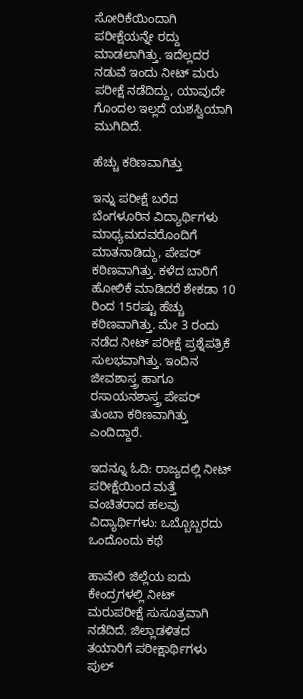ಸೋರಿಕೆಯಿಂದಾಗಿ ಪರೀಕ್ಷೆಯನ್ನೇ ರದ್ದು ಮಾಡಲಾಗಿತ್ತು. ಇದೆಲ್ಲದರ ನಡುವೆ ಇಂದು ನೀಟ್‌ ಮರು ಪರೀಕ್ಷೆ ನಡೆದಿದ್ದು, ಯಾವುದೇ ಗೊಂದಲ ಇಲ್ಲದೆ ಯಶಸ್ವಿಯಾಗಿ ಮುಗಿದಿದೆ.

ಹೆಚ್ಚು ಕಠಿಣವಾಗಿತ್ತು

ಇನ್ನು ಪರೀಕ್ಷೆ ಬರೆದ ಬೆಂಗಳೂರಿನ ವಿದ್ಯಾರ್ಥಿಗಳು ಮಾಧ್ಯಮದವರೊಂದಿಗೆ ಮಾತನಾಡಿದ್ದು, ಪೇಪರ್ ಕಠಿಣವಾಗಿತ್ತು. ಕಳೆದ ಬಾರಿಗೆ ಹೋಲಿಕೆ ಮಾಡಿದರೆ ಶೇಕಡಾ 10 ರಿಂದ 15ರಷ್ಟು ಹೆಚ್ಚು ಕಠಿಣವಾಗಿತ್ತು. ಮೇ 3 ರಂದು ನಡೆದ ನೀಟ್ ಪರೀಕ್ಷೆ ಪ್ರಶ್ನೆಪತ್ರಿಕೆ ಸುಲಭವಾಗಿತ್ತು. ಇಂದಿನ ಜೀವಶಾಸ್ತ್ರ ಹಾಗೂ ರಸಾಯನಶಾಸ್ತ್ರ ಪೇಪರ್ ತುಂಬಾ ಕಠಿಣವಾಗಿತ್ತು ಎಂದಿದ್ದಾರೆ.

ಇದನ್ನೂ ಓದಿ: ರಾಜ್ಯದಲ್ಲಿ ನೀಟ್ ಪರೀಕ್ಷೆಯಿಂದ ಮತ್ತೆ ವಂಚಿತರಾದ ಹಲವು ವಿದ್ಯಾರ್ಥಿಗಳು: ಒಬ್ಬೊಬ್ಬರದು ಒಂದೊಂದು ಕಥೆ

ಹಾವೇರಿ ಜಿಲ್ಲೆಯ ಐದು ಕೇಂದ್ರಗಳಲ್ಲಿ ನೀಟ್ ಮರುಪರೀಕ್ಷೆ ಸುಸೂತ್ರವಾಗಿ ನಡೆದಿದೆ. ಜಿಲ್ಲಾಡಳಿತದ ತಯಾರಿಗೆ ಪರೀಕ್ಷಾರ್ಥಿಗಳು ಪುಲ್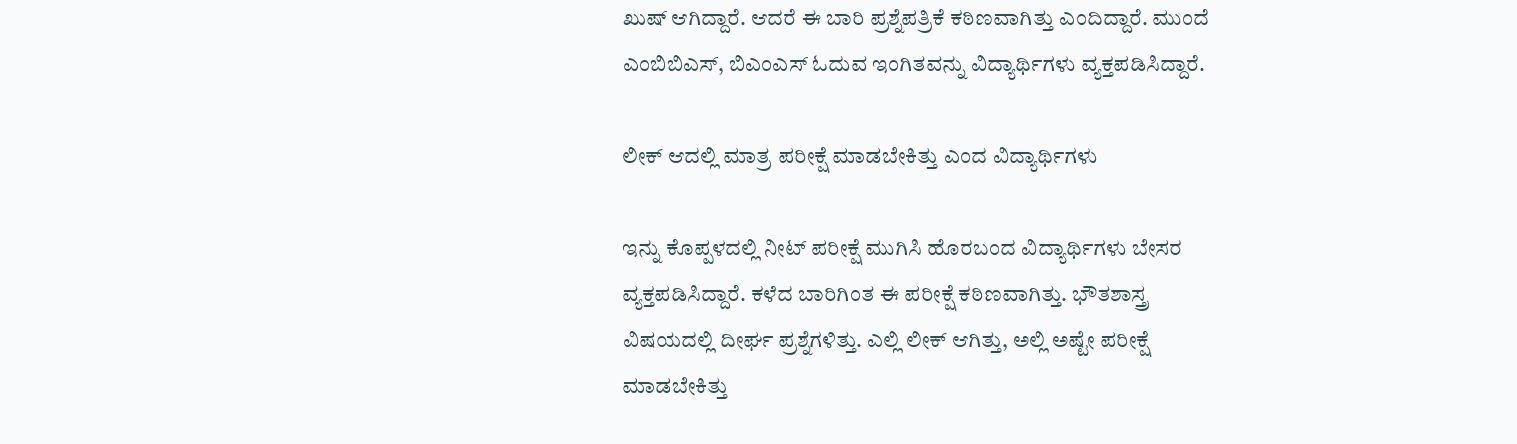ಖುಷ್ ಆಗಿದ್ದಾರೆ. ಆದರೆ ಈ ಬಾರಿ ಪ್ರಶ್ನೆಪತ್ರಿಕೆ ಕಠಿಣವಾಗಿತ್ತು ಎಂದಿದ್ದಾರೆ. ಮುಂದೆ ಎಂಬಿಬಿಎಸ್, ಬಿಎಂಎಸ್ ಓದುವ ಇಂಗಿತವನ್ನು ವಿದ್ಯಾರ್ಥಿಗಳು ವ್ಯಕ್ತಪಡಿಸಿದ್ದಾರೆ.

ಲೀಕ್ ಆದಲ್ಲಿ ಮಾತ್ರ ಪರೀಕ್ಷೆ ಮಾಡಬೇಕಿತ್ತು ಎಂದ ವಿದ್ಯಾರ್ಥಿಗಳು

ಇನ್ನು ಕೊಪ್ಪಳದಲ್ಲಿ ನೀಟ್ ಪರೀಕ್ಷೆ ಮುಗಿಸಿ ಹೊರಬಂದ ವಿದ್ಯಾರ್ಥಿಗಳು ಬೇಸರ ವ್ಯಕ್ತಪಡಿಸಿದ್ದಾರೆ. ಕಳೆದ ಬಾರಿಗಿಂತ ಈ ಪರೀಕ್ಷೆ ಕಠಿಣವಾಗಿತ್ತು. ಭೌತಶಾಸ್ತ್ರ ವಿಷಯದಲ್ಲಿ ದೀರ್ಘ ಪ್ರಶ್ನೆಗಳಿತ್ತು. ಎಲ್ಲಿ ಲೀಕ್ ಆಗಿತ್ತು, ಅಲ್ಲಿ ಅಷ್ಟೇ ಪರೀಕ್ಷೆ ಮಾಡಬೇಕಿತ್ತು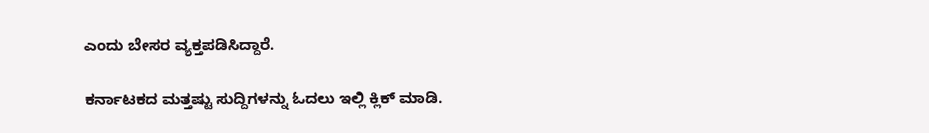ಎಂದು ಬೇಸರ ವ್ಯಕ್ತಪಡಿಸಿದ್ದಾರೆ.

ಕರ್ನಾಟಕದ ಮತ್ತಷ್ಟು ಸುದ್ದಿಗಳನ್ನು ಓದಲು ಇಲ್ಲಿ ಕ್ಲಿಕ್ ಮಾಡಿ.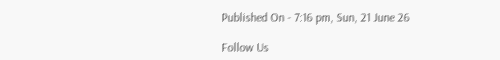Published On - 7:16 pm, Sun, 21 June 26

Follow Us